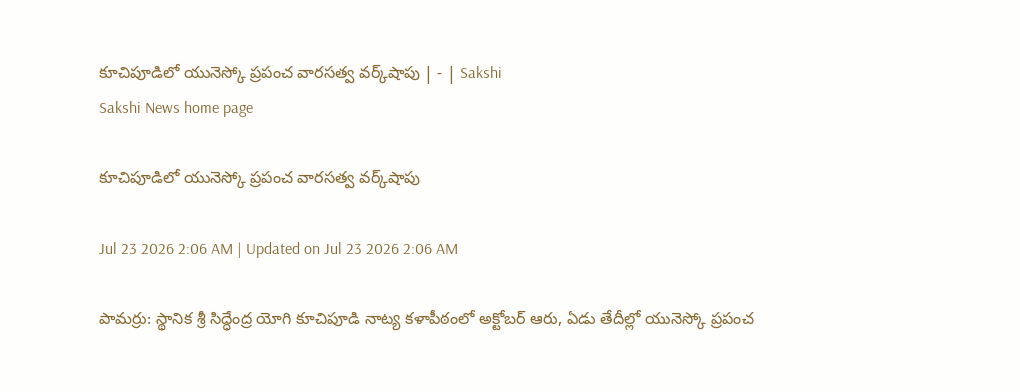కూచిపూడిలో యునెస్కో ప్రపంచ వారసత్వ వర్క్‌షాపు | - | Sakshi
Sakshi News home page

కూచిపూడిలో యునెస్కో ప్రపంచ వారసత్వ వర్క్‌షాపు

Jul 23 2026 2:06 AM | Updated on Jul 23 2026 2:06 AM

పామర్రు: స్థానిక శ్రీ సిద్ధేంద్ర యోగి కూచిపూడి నాట్య కళాపీఠంలో అక్టోబర్‌ ఆరు, ఏడు తేదీల్లో యునెస్కో ప్రపంచ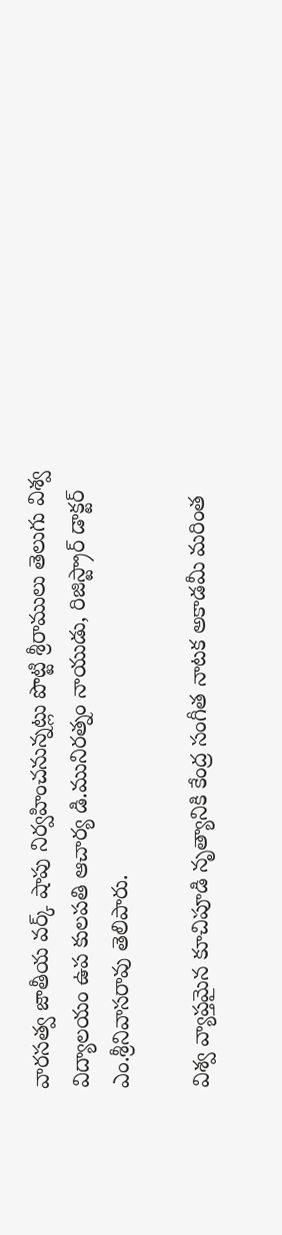వారసత్వ జాతీయ వర్క్‌ షాపు నిర్వహించనున్నట్లు పొట్టి శ్రీరాములు తెలుగు విశ్వ విద్యాలయం ఉప కులపతి ఆచార్య డి.మునిరత్నం నాయుడు, రిజిస్ట్రార్‌ డాక్టర్‌ ఎం.శ్రీనివాసరావు తెలిపారు.

విశ్వ వ్యాప్తమైన కూచిపూడి నృత్యానికి కేంద్ర సంగీత నాటక అకాడమీ మరింత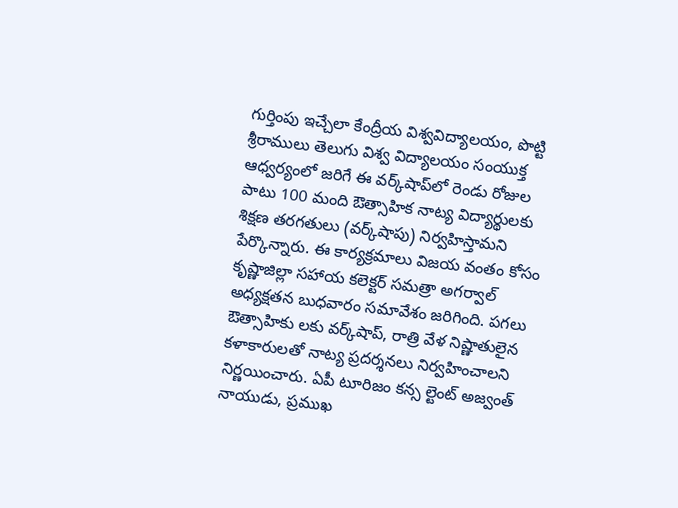గుర్తింపు ఇచ్చేలా కేంద్రీయ విశ్వవిద్యాలయం, పొట్టి శ్రీరాములు తెలుగు విశ్వ విద్యాలయం సంయుక్త ఆధ్వర్యంలో జరిగే ఈ వర్క్‌షాప్‌లో రెండు రోజుల పాటు 100 మంది ఔత్సాహిక నాట్య విద్యార్థులకు శిక్షణ తరగతులు (వర్క్‌షాపు) నిర్వహిస్తామని పేర్కొన్నారు. ఈ కార్యక్రమాలు విజయ వంతం కోసం కృష్ణాజిల్లా సహాయ కలెక్టర్‌ సమత్రా అగర్వాల్‌ అధ్యక్షతన బుధవారం సమావేశం జరిగింది. పగలు ఔత్సాహికు లకు వర్క్‌షాప్‌, రాత్రి వేళ నిష్ణాతులైన కళాకారులతో నాట్య ప్రదర్శనలు నిర్వహించాలని నిర్ణయించారు. ఏపీ టూరిజం కన్స ల్టెంట్‌ అజ్వంత్‌ నాయుడు, ప్రముఖ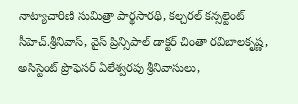నాట్యాచారిణి సుమిత్రా పార్థసారథి, కల్చరల్‌ కన్సల్టెంట్‌ సీహెచ్‌.శ్రీనివాస్‌, వైస్‌ ప్రిన్సిపాల్‌ డాక్టర్‌ చింతా రవిబాలకృష్ణ, అసిస్టెంట్‌ ప్రొఫెసర్‌ ఏలేశ్వరపు శ్రీనివాసులు,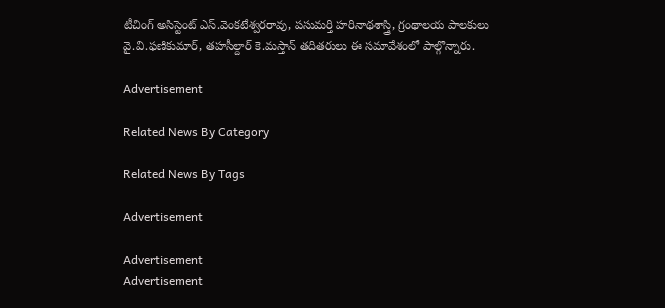టీచింగ్‌ అసిస్టెంట్‌ ఎస్‌.వెంకటేశ్వరరావు, పసుమర్తి హరినాథశాస్త్రి, గ్రంథాలయ పాలకులు వై.వి.ఫణికుమార్‌, తహసీల్దార్‌ కె.మస్తాన్‌ తదితరులు ఈ సమావేశంలో పాల్గొన్నారు.

Advertisement

Related News By Category

Related News By Tags

Advertisement

Advertisement
Advertisement